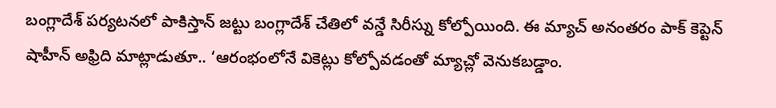బంగ్లాదేశ్ పర్యటనలో పాకిస్తాన్ జట్టు బంగ్లాదేశ్ చేతిలో వన్డే సిరీస్ను కోల్పోయింది. ఈ మ్యాచ్ అనంతరం పాక్ కెప్టెన్ షాహీన్ అఫ్రిది మాట్లాడుతూ.. ‘ఆరంభంలోనే వికెట్లు కోల్పోవడంతో మ్యాచ్లో వెనుకబడ్డాం.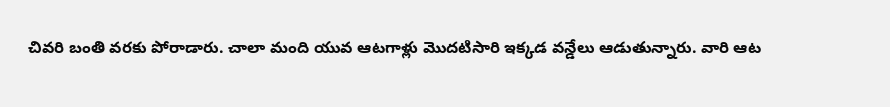చివరి బంతి వరకు పోరాడారు. చాలా మంది యువ ఆటగాళ్లు మొదటిసారి ఇక్కడ వన్డేలు ఆడుతున్నారు. వారి ఆట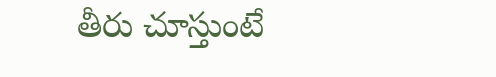తీరు చూస్తుంటే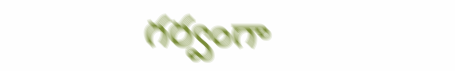గర్వంగా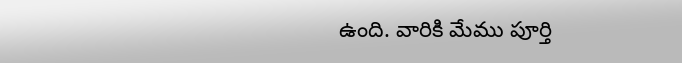ఉంది. వారికి మేము పూర్తి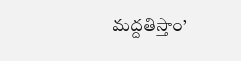మద్దతిస్తాం’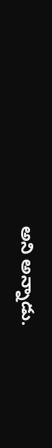అని అన్నాడు.